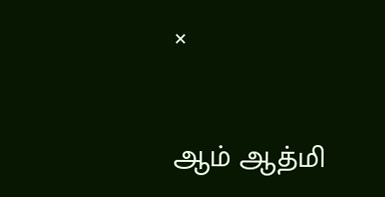×

ஆம் ஆத்மி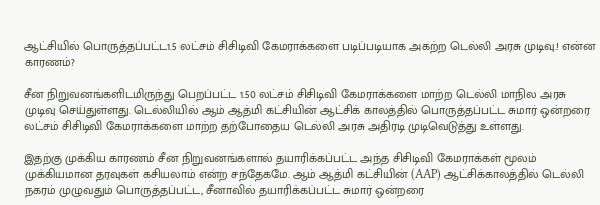ஆட்சியில் பொருத்தப்பட்ட1.5 லட்சம் சிசிடிவி கேமராக்களை படிப்படியாக அகற்ற டெல்லி அரசு முடிவு.! என்ன காரணம்?

சீன நிறுவனங்களிடமிருந்து பெறப்பட்ட 1.50 லட்சம் சிசிடிவி கேமராக்களை மாற்ற டெல்லி மாநில அரசு முடிவு செய்துள்ளது. டெல்லியில் ஆம் ஆத்மி கட்சியின் ஆட்சிக் காலத்தில் பொருத்தப்பட்ட சுமார் ஒன்றரை லட்சம் சிசிடிவி கேமராக்களை மாற்ற தற்போதைய டெல்லி அரசு அதிரடி முடிவெடுத்து உள்ளது.

இதற்கு முக்கிய காரணம் சீன நிறுவனங்களால் தயாரிக்கப்பட்ட அந்த சிசிடிவி கேமராக்கள் மூலம் முக்கியமான தரவுகள் கசியலாம் என்ற சந்தேகமே. ஆம் ஆத்மி கட்சியின் (AAP) ஆட்சிக்காலத்தில் டெல்லி நகரம் முழுவதும் பொருத்தப்பட்ட, சீனாவில் தயாரிக்கப்பட்ட சுமார் ஒன்றரை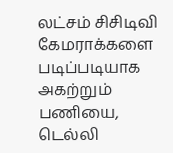லட்சம் சிசிடிவி கேமராக்களை படிப்படியாக அகற்றும் பணியை, டெல்லி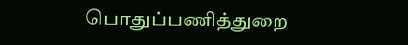பொதுப்பணித்துறை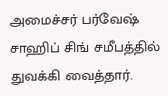அமைச்சர் பர்வேஷ் சாஹிப் சிங் சமீபத்தில் துவக்கி வைத்தார்.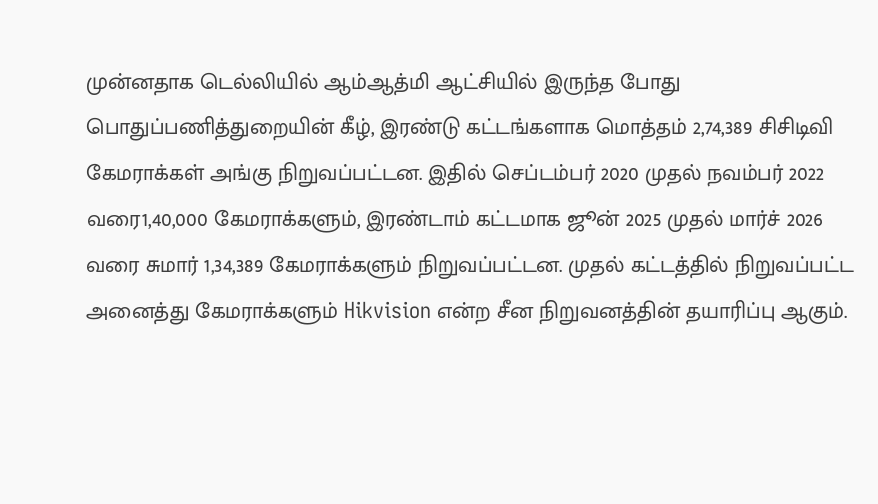முன்னதாக டெல்லியில் ஆம்ஆத்மி ஆட்சியில் இருந்த போது பொதுப்பணித்துறையின் கீழ், இரண்டு கட்டங்களாக மொத்தம் 2,74,389 சிசிடிவி கேமராக்கள் அங்கு நிறுவப்பட்டன. இதில் செப்டம்பர் 2020 முதல் நவம்பர் 2022 வரை1,40,000 கேமராக்களும், இரண்டாம் கட்டமாக ஜூன் 2025 முதல் மார்ச் 2026 வரை சுமார் 1,34,389 கேமராக்களும் நிறுவப்பட்டன. முதல் கட்டத்தில் நிறுவப்பட்ட அனைத்து கேமராக்களும் Hikvision என்ற சீன நிறுவனத்தின் தயாரிப்பு ஆகும்.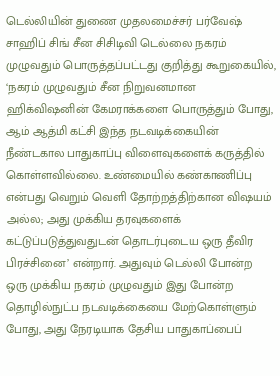டெல்லியின் துணை முதலமைச்சர் பர்வேஷ் சாஹிப் சிங் சீன சிசிடிவி டெல்லை நகரம் முழுவதும் பொருத்தப்பட்டது குறித்து கூறுகையில், ‘நகரம் முழுவதும் சீன நிறுவனமான ஹிக்விஷனின் கேமராக்களை பொருத்தும் போது, ஆம் ஆத்மி கட்சி இந்த நடவடிக்கையின் நீண்டகால பாதுகாப்பு விளைவுகளைக் கருத்தில் கொள்ளவில்லை. உண்மையில் கண்காணிப்பு என்பது வெறும் வெளி தோற்றத்திற்கான விஷயம் அல்ல; அது முக்கிய தரவுகளைக் கட்டுப்படுத்துவதுடன் தொடர்புடைய ஒரு தீவிர பிரச்சினை’ என்றார். அதுவும் டெல்லி போன்ற ஒரு முக்கிய நகரம் முழுவதும் இது போன்ற தொழில்நுட்ப நடவடிக்கையை மேற்கொள்ளும் போது, அது நேரடியாக தேசிய பாதுகாப்பைப்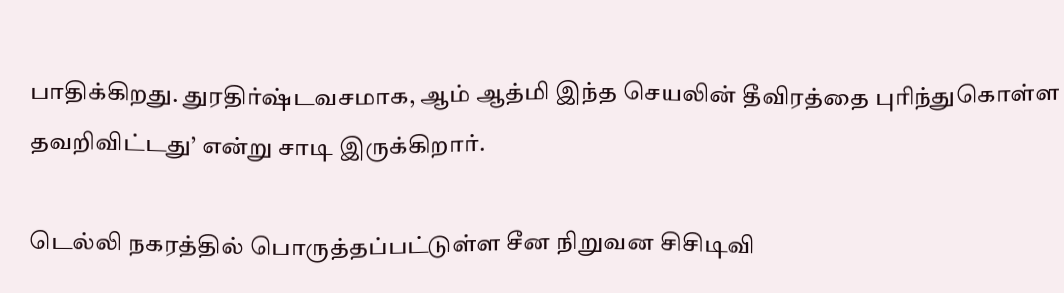பாதிக்கிறது. துரதிர்ஷ்டவசமாக, ஆம் ஆத்மி இந்த செயலின் தீவிரத்தை புரிந்துகொள்ள தவறிவிட்டது’ என்று சாடி இருக்கிறார்.

டெல்லி நகரத்தில் பொருத்தப்பட்டுள்ள சீன நிறுவன சிசிடிவி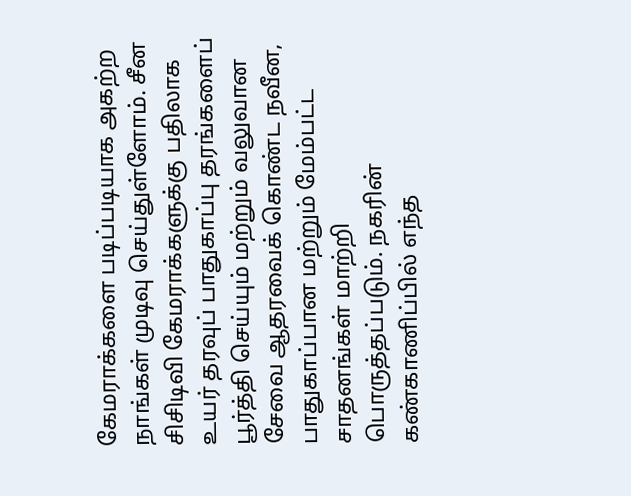கேமராக்களை படிப்படியாக அகற்ற நாங்கள் முடிவு செய்துள்ளோம். சீன சிசிடிவி கேமராக்களுக்கு பதிலாக உயர் தரவுப் பாதுகாப்பு தரங்களைப் பூர்த்தி செய்யும் மற்றும் வலுவான சேவை ஆதரவைக் கொண்ட நவீன, பாதுகாப்பான மற்றும் மேம்பட்ட சாதனங்கள் மாற்றி பொருத்தப்படும். நகரின் கண்காணிப்பில் எந்த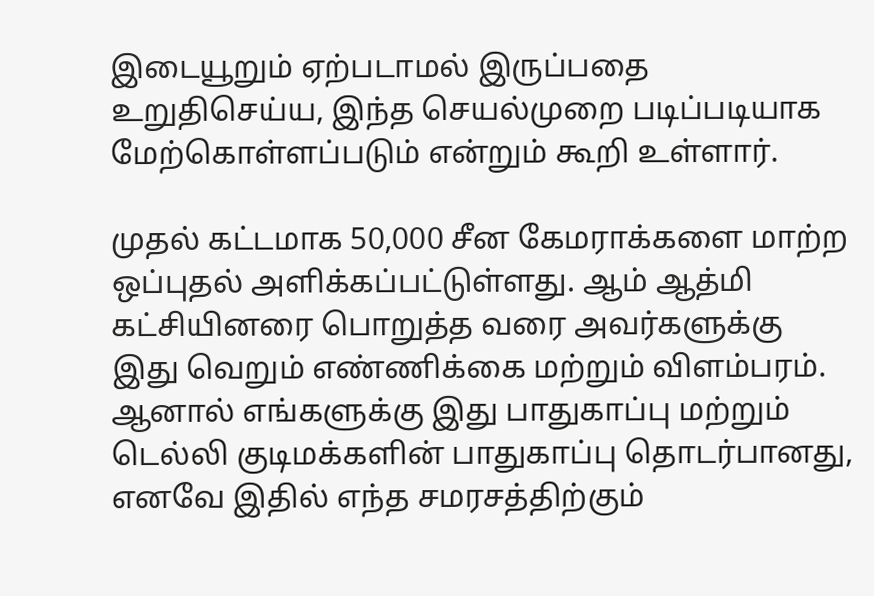இடையூறும் ஏற்படாமல் இருப்பதை உறுதிசெய்ய, இந்த செயல்முறை படிப்படியாக மேற்கொள்ளப்படும் என்றும் கூறி உள்ளார்.

முதல் கட்டமாக 50,000 சீன கேமராக்களை மாற்ற ஒப்புதல் அளிக்கப்பட்டுள்ளது. ஆம் ஆத்மி கட்சியினரை பொறுத்த வரை அவர்களுக்கு இது வெறும் எண்ணிக்கை மற்றும் விளம்பரம். ஆனால் எங்களுக்கு இது பாதுகாப்பு மற்றும் டெல்லி குடிமக்களின் பாதுகாப்பு தொடர்பானது, எனவே இதில் எந்த சமரசத்திற்கும்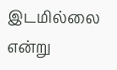இடமில்லை என்று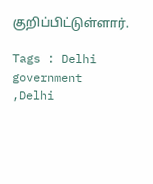குறிப்பிட்டுள்ளார்.

Tags : Delhi government ,Delhi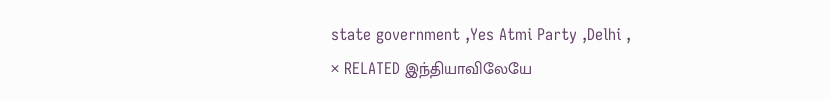state government ,Yes Atmi Party ,Delhi ,
× RELATED இந்தியாவிலேயே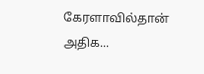கேரளாவில்தான் அதிக...